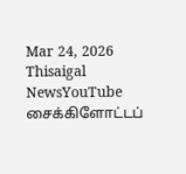Mar 24, 2026
Thisaigal NewsYouTube
சைக்கிளோட்டப்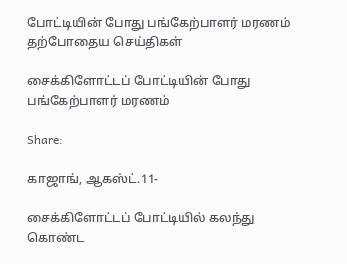போட்டியின் போது பங்கேற்பாளர் மரணம்
தற்போதைய செய்திகள்

சைக்கிளோட்டப் போட்டியின் போது பங்கேற்பாளர் மரணம்

Share:

காஜாங், ஆகஸ்ட்.11-

சைக்கிளோட்டப் போட்டியில் கலந்து கொண்ட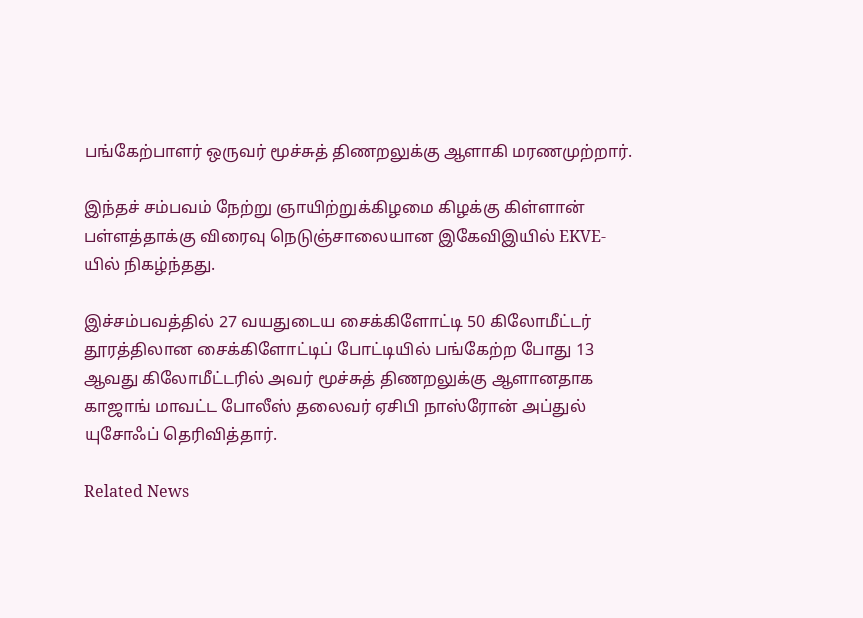பங்கேற்பாளர் ஒருவர் மூச்சுத் திணறலுக்கு ஆளாகி மரணமுற்றார்.

இந்தச் சம்பவம் நேற்று ஞாயிற்றுக்கிழமை கிழக்கு கிள்ளான் பள்ளத்தாக்கு விரைவு நெடுஞ்சாலையான இகேவிஇயில் EKVE-யில் நிகழ்ந்தது.

இச்சம்பவத்தில் 27 வயதுடைய சைக்கிளோட்டி 50 கிலோமீட்டர் தூரத்திலான சைக்கிளோட்டிப் போட்டியில் பங்கேற்ற போது 13 ஆவது கிலோமீட்டரில் அவர் மூச்சுத் திணறலுக்கு ஆளானதாக காஜாங் மாவட்ட போலீஸ் தலைவர் ஏசிபி நாஸ்ரோன் அப்துல் யுசோஃப் தெரிவித்தார்.

Related News